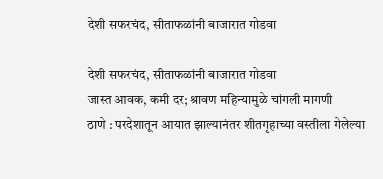देशी सफरचंद, सीताफळांनी बाजारात गोडवा

देशी सफरचंद, सीताफळांनी बाजारात गोडवा
जास्त आवक, कमी दर; श्रावण महिन्यामुळे चांगली मागणी
ठाणे : परदेशातून आयात झाल्यानंतर शीतगृहाच्या वस्तीला गेलेल्या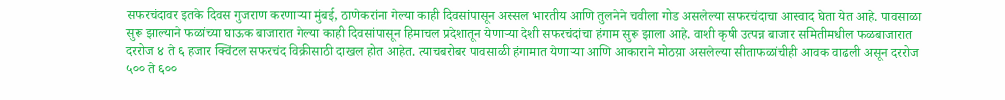सफरचंदावर इतके दिवस गुजराण करणाऱ्या मुंबई, ठाणेकरांना गेल्या काही दिवसांपासून अस्सल भारतीय आणि तुलनेने चवीला गोड असलेल्या सफरचंदाचा आस्वाद घेता येत आहे. पावसाळा सुरू झाल्याने फळांच्या घाऊक बाजारात गेल्या काही दिवसांपासून हिमाचल प्रदेशातून येणाऱ्या देशी सफरचंदांचा हंगाम सुरू झाला आहे. वाशी कृषी उत्पन्न बाजार समितीमधील फळबाजारात दररोज ४ ते ६ हजार क्विंटल सफरचंद विक्रीसाठी दाखल होत आहेत. त्याचबरोबर पावसाळी हंगामात येणाऱ्या आणि आकाराने मोठय़ा असलेल्या सीताफळांचीही आवक वाढली असून दररोज ५०० ते ६००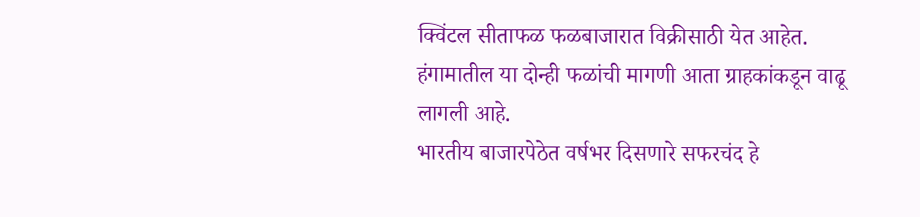क्विंटल सीताफळ फळबाजारात विक्रीसाठी येत आहेत. हंगामातील या दोन्ही फळांची मागणी आता ग्राहकांकडून वाढू लागली आहे.
भारतीय बाजारपेठेत वर्षभर दिसणारे सफरचंद हे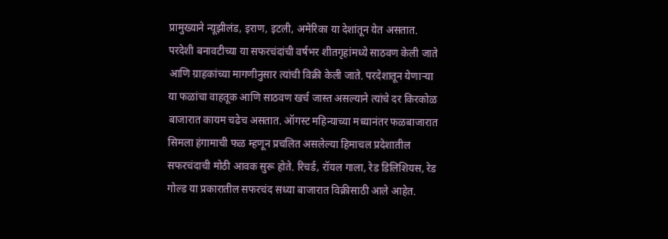प्रामुख्याने न्यूझीलंड, इराण, इटली, अमेरिका या देशांतून येत असतात. परदेशी बनावटीच्या या सफरचंदांची वर्षभर शीतगृहांमध्ये साठवण केली जाते आणि ग्राहकांच्या मागणीनुसार त्यांची विक्री केली जाते. परदेशातून येणाऱ्या या फळांचा वाहतूक आणि साठवण खर्च जास्त असल्याने त्यांचे दर किरकोळ बाजारात कायम चढेच असतात. ऑगस्ट महिन्याच्या मध्यानंतर फळबाजारात सिमला हंगामाची फळ म्हणून प्रचलित असलेल्या हिमाचल प्रदेशातील सफरचंदाची मोठी आवक सुरू होते. रिचर्ड, रॉयल गाला, रेड डिलिशियस, रेड गोल्ड या प्रकारातील सफरचंद सध्या बाजारात विक्रीसाठी आले आहेत.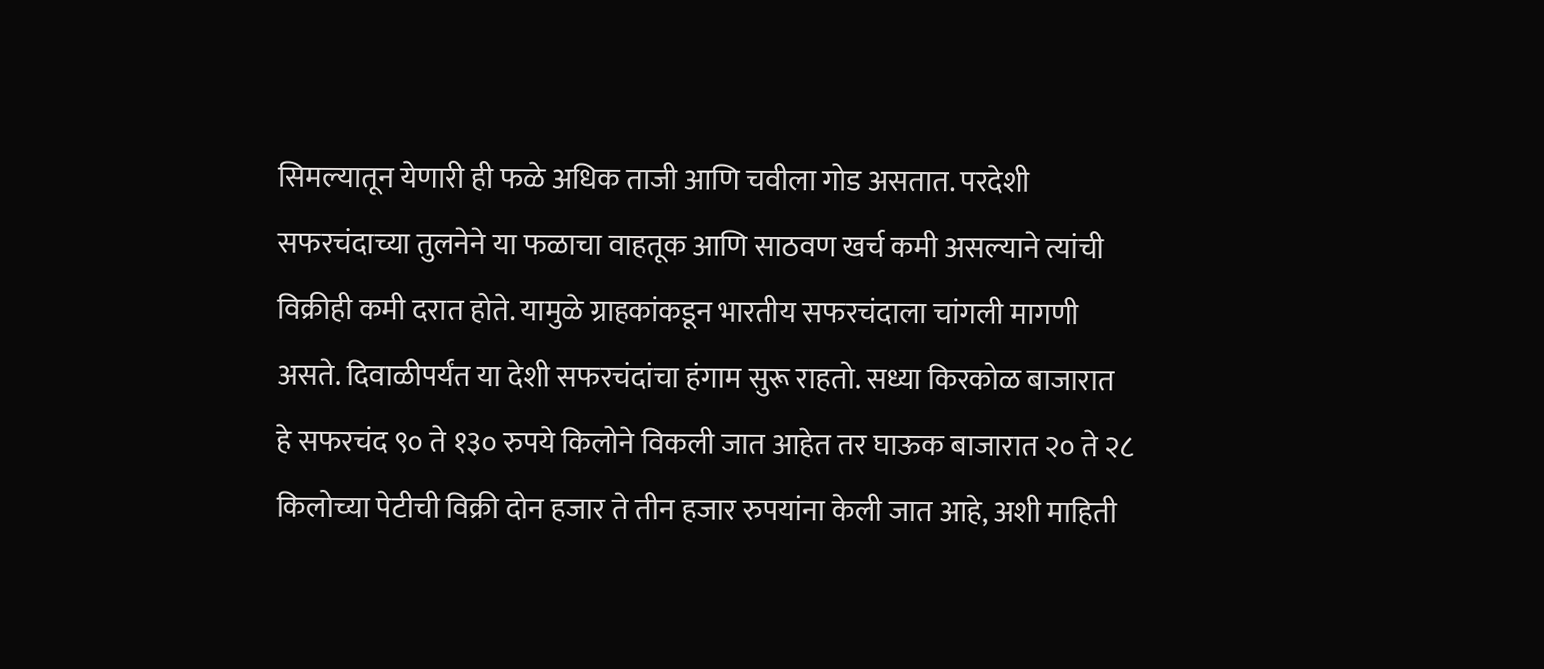सिमल्यातून येणारी ही फळे अधिक ताजी आणि चवीला गोड असतात. परदेशी सफरचंदाच्या तुलनेने या फळाचा वाहतूक आणि साठवण खर्च कमी असल्याने त्यांची विक्रीही कमी दरात होते. यामुळे ग्राहकांकडून भारतीय सफरचंदाला चांगली मागणी असते. दिवाळीपर्यंत या देशी सफरचंदांचा हंगाम सुरू राहतो. सध्या किरकोळ बाजारात हे सफरचंद ९० ते १३० रुपये किलोने विकली जात आहेत तर घाऊक बाजारात २० ते २८ किलोच्या पेटीची विक्री दोन हजार ते तीन हजार रुपयांना केली जात आहे, अशी माहिती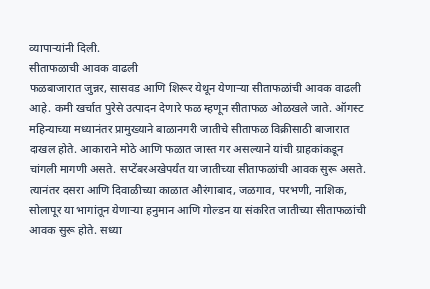व्यापाऱ्यांनी दिली.
सीताफळाची आवक वाढली
फळबाजारात जुन्नर, सासवड आणि शिरूर येथून येणाऱ्या सीताफळांची आवक वाढली आहे. कमी खर्चात पुरेसे उत्पादन देणारे फळ म्हणून सीताफळ ओळखले जाते. ऑगस्ट महिन्याच्या मध्यानंतर प्रामुख्याने बाळानगरी जातीचे सीताफळ विक्रीसाठी बाजारात दाखल होते. आकाराने मोठे आणि फळात जास्त गर असल्याने यांची ग्राहकांकडून चांगली मागणी असते. सप्टेंबरअखेपर्यंत या जातीच्या सीताफळांची आवक सुरू असते. त्यानंतर दसरा आणि दिवाळीच्या काळात औरंगाबाद, जळगाव, परभणी, नाशिक, सोलापूर या भागांतून येणाऱ्या हनुमान आणि गोल्डन या संकरित जातीच्या सीताफळांची आवक सुरू होते. सध्या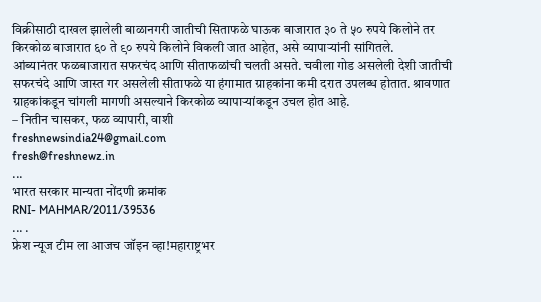विक्रीसाठी दाखल झालेली बाळानगरी जातीची सिताफळे घाऊक बाजारात ३० ते ५० रुपये किलोने तर किरकोळ बाजारात ६० ते ९० रुपये किलोने विकली जात आहेत, असे व्यापाऱ्यांनी सांगितले.
आंब्यानंतर फळबाजारात सफरचंद आणि सीताफळांची चलती असते. चवीला गोड असलेली देशी जातीची सफरचंदे आणि जास्त गर असलेली सीताफळे या हंगामात ग्राहकांना कमी दरात उपलब्ध होतात. श्रावणात ग्राहकांकडून चांगली मागणी असल्याने किरकोळ व्यापाऱ्यांकडून उचल होत आहे.
– नितीन चासकर, फळ व्यापारी, वाशी
freshnewsindia24@gmail.com
fresh@freshnewz.in
...
भारत सरकार मान्यता नोंदणी क्रमांक
RNI- MAHMAR/2011/39536
... .
फ्रेश न्यूज टीम ला आजच जॉइन व्हा!महाराष्ट्रभर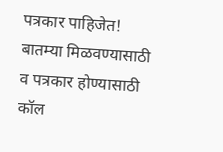पत्रकार पाहिजेत!
बातम्या मिळवण्यासाठी व पत्रकार होण्यासाठी कॉल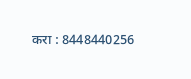करा : 8448440256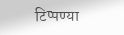टिप्पण्या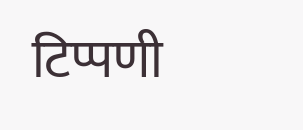टिप्पणी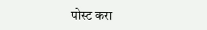पोस्ट करा